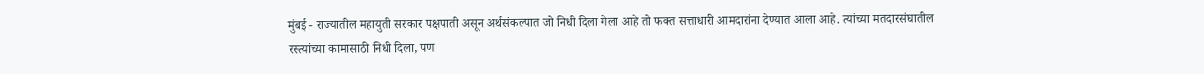मुंबई - राज्यातील महायुती सरकार पक्षपाती असून अर्थसंकल्पात जो निधी दिला गेला आहे तो फक्त सत्ताधारी आमदारांना देण्यात आला आहे. त्यांच्या मतदारसंघातील रस्त्यांच्या कामासाठी निधी दिला, पण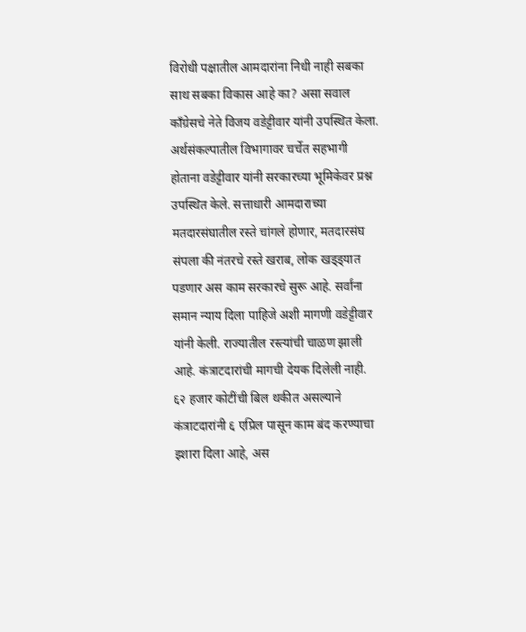विरोधी पक्षातील आमदारांना निधी नाही सबका साथ सबका विकास आहे का? असा सवाल काँग्रेसचे नेते विजय वडेट्टीवार यांनी उपस्थित केला.
अर्थसंकल्पातील विभागावर चर्चेत सहभागी होताना वडेट्टीवार यांनी सरकारच्या भूमिकेवर प्रश्न उपस्थित केले. सत्ताधारी आमदाराच्या मतदारसंघातील रस्ते चांगले होणार, मतदारसंघ संपला की नंतरचे रस्ते खराब, लोक खड्ड्यात पडणार अस काम सरकारचे सुरू आहे. सर्वांना समान न्याय दिला पाहिजे अशी मागणी वडेट्टीवार यांनी केली. राज्यातील रस्त्यांची चाळण झाली आहे. कंत्राटदारांची मागची देयक दिलेली नाही. ६२ हजार कोटींची बिल थकीत असल्याने कंत्राटदारांनी ६ एप्रिल पासून काम बंद करण्याचा इशारा दिला आहे, अस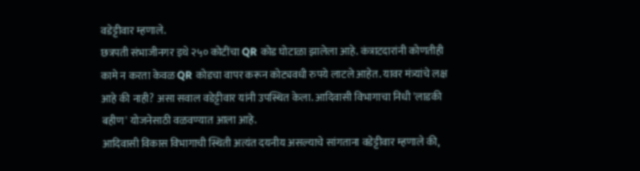वडेट्टीवार म्हणाले.
छत्रपती संभाजीनगर इथे २५० कोटींचा QR कोड घोटाळा झालेला आहे. कंत्राटदारांनी कोणतीही कामे न करता केवळ QR कोडचा वापर करून कोट्यवधी रुपये लाटले आहेत. यावर मंत्र्यांचे लक्ष आहे की नाही? असा सवाल वडेट्टीवार यांनी उपस्थित केला. आदिवासी विभागाचा निधी 'लाडकी बहीण' योजनेसाठी वळवण्यात आला आहे.
आदिवासी विकास विभागाची स्थिती अत्यंत दयनीय असल्याचे सांगताना वडेट्टीवार म्हणाले की,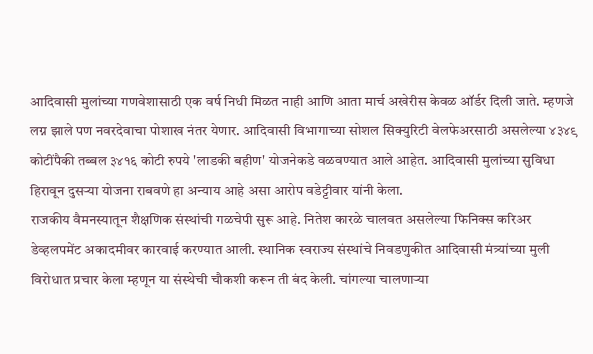आदिवासी मुलांच्या गणवेशासाठी एक वर्ष निधी मिळत नाही आणि आता मार्च अखेरीस केवळ ऑर्डर दिली जाते. म्हणजे लग्न झाले पण नवरदेवाचा पोशाख नंतर येणार. आदिवासी विभागाच्या सोशल सिक्युरिटी वेलफेअरसाठी असलेल्या ४३४९ कोटींपैकी तब्बल ३४१६ कोटी रुपये 'लाडकी बहीण' योजनेकडे वळवण्यात आले आहेत. आदिवासी मुलांच्या सुविधा हिरावून दुसऱ्या योजना राबवणे हा अन्याय आहे असा आरोप वडेट्टीवार यांनी केला.
राजकीय वैमनस्यातून शैक्षणिक संस्थांची गळचेपी सुरू आहे. नितेश कारळे चालवत असलेल्या फिनिक्स करिअर डेव्हलपमेंट अकादमीवर कारवाई करण्यात आली. स्थानिक स्वराज्य संस्थांचे निवडणुकीत आदिवासी मंत्र्यांच्या मुली विरोधात प्रचार केला म्हणून या संस्थेची चौकशी करून ती बंद केली. चांगल्या चालणाऱ्या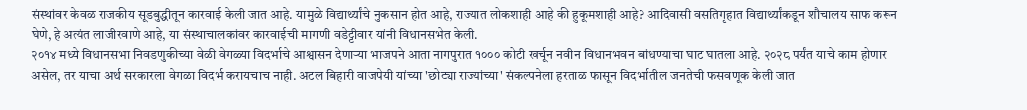संस्थांवर केवळ राजकीय सूडबुद्धीतून कारवाई केली जात आहे. यामुळे विद्यार्थ्यांचे नुकसान होत आहे, राज्यात लोकशाही आहे की हुकूमशाही आहे? आदिवासी वसतिगृहात विद्यार्थ्यांकडून शौचालय साफ करून घेणे, हे अत्यंत लाजीरवाणे आहे, या संस्थाचालकांवर कारवाईची मागणी वडेट्टीवार यांनी विधानसभेत केली.
२०१४ मध्ये विधानसभा निवडणुकीच्या वेळी वेगळ्या विदर्भाचे आश्वासन देणाऱ्या भाजपने आता नागपुरात १००० कोटी खर्चून नवीन विधानभवन बांधण्याचा घाट घातला आहे. २०२८ पर्यंत याचे काम होणार असेल, तर याचा अर्थ सरकारला वेगळा विदर्भ करायचाच नाही. अटल बिहारी वाजपेयी यांच्या 'छोट्या राज्यांच्या' संकल्पनेला हरताळ फासून विदर्भातील जनतेची फसवणूक केली जात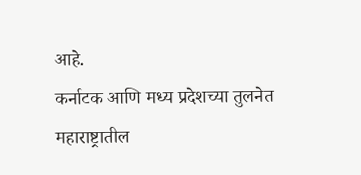आहे.
कर्नाटक आणि मध्य प्रदेशच्या तुलनेत महाराष्ट्रातील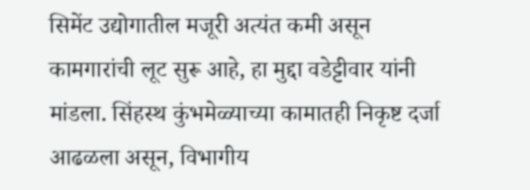सिमेंट उद्योगातील मजूरी अत्यंत कमी असून कामगारांची लूट सुरू आहे, हा मुद्दा वडेट्टीवार यांनी मांडला. सिंहस्थ कुंभमेळ्याच्या कामातही निकृष्ट दर्जा आढळला असून, विभागीय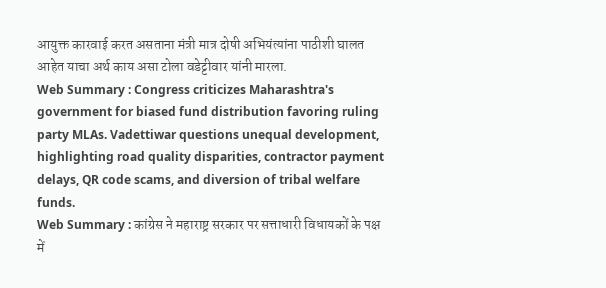आयुक्त कारवाई करत असताना मंत्री मात्र दोषी अभियंत्यांना पाठीशी घालत आहेत याचा अर्थ काय असा टोला वडेट्टीवार यांनी मारला.
Web Summary : Congress criticizes Maharashtra's government for biased fund distribution favoring ruling party MLAs. Vadettiwar questions unequal development, highlighting road quality disparities, contractor payment delays, QR code scams, and diversion of tribal welfare funds.
Web Summary : कांग्रेस ने महाराष्ट्र सरकार पर सत्ताधारी विधायकों के पक्ष में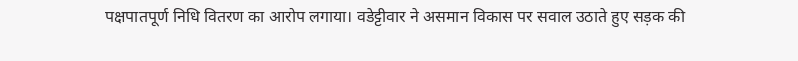पक्षपातपूर्ण निधि वितरण का आरोप लगाया। वडेट्टीवार ने असमान विकास पर सवाल उठाते हुए सड़क की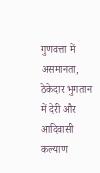गुणवत्ता में असमानता, ठेकेदार भुगतान में देरी और आदिवासी कल्याण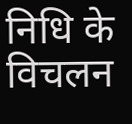निधि के विचलन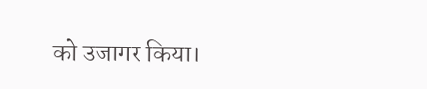को उजागर किया।